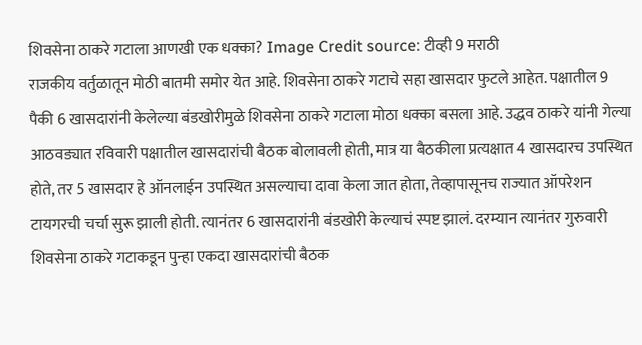शिवसेना ठाकरे गटाला आणखी एक धक्का? Image Credit source: टीव्ही 9 मराठी
राजकीय वर्तुळातून मोठी बातमी समोर येत आहे. शिवसेना ठाकरे गटाचे सहा खासदार फुटले आहेत. पक्षातील 9 पैकी 6 खासदारांनी केलेल्या बंडखोरीमुळे शिवसेना ठाकरे गटाला मोठा धक्का बसला आहे. उद्धव ठाकरे यांनी गेल्या आठवड्यात रविवारी पक्षातील खासदारांची बैठक बोलावली होती, मात्र या बैठकीला प्रत्यक्षात 4 खासदारच उपस्थित होते, तर 5 खासदार हे ऑनलाईन उपस्थित असल्याचा दावा केला जात होता, तेव्हापासूनच राज्यात ऑपरेशन टायगरची चर्चा सुरू झाली होती. त्यानंतर 6 खासदारांनी बंडखोरी केल्याचं स्पष्ट झालं. दरम्यान त्यानंतर गुरुवारी शिवसेना ठाकरे गटाकडून पुन्हा एकदा खासदारांची बैठक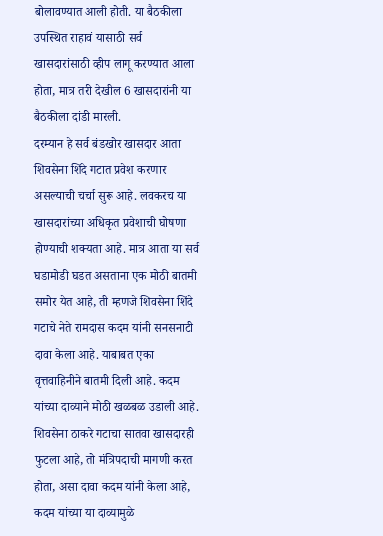बोलावण्यात आली होती. या बैठकीला उपस्थित राहावं यासाठी सर्व खासदारांसाठी व्हीप लागू करण्यात आला होता, मात्र तरी देखील 6 खासदारांनी या बैठकीला दांडी मारली.
दरम्यान हे सर्व बंडखोर खासदार आता शिवसेना शिंदे गटात प्रवेश करणार असल्याची चर्चा सुरू आहे. लवकरच या खासदारांच्या अधिकृत प्रवेशाची घोषणा होण्याची शक्यता आहे. मात्र आता या सर्व घडामोडी घडत असताना एक मोठी बातमी समोर येत आहे, ती म्हणजे शिवसेना शिंदे गटाचे नेते रामदास कदम यांनी सनसनाटी दावा केला आहे. याबाबत एका वृत्तवाहिनीने बातमी दिली आहे. कदम यांच्या दाव्याने मोठी खळबळ उडाली आहे.
शिवसेना ठाकरे गटाचा सातवा खासदारही फुटला आहे, तो मंत्रिपदाची मागणी करत होता, असा दावा कदम यांनी केला आहे, कदम यांच्या या दाव्यामुळे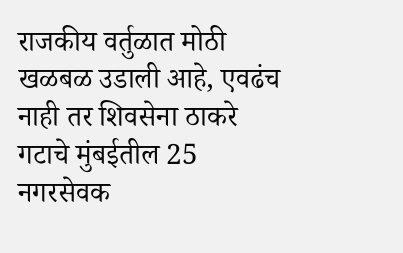राजकीय वर्तुळात मोठी खळबळ उडाली आहे, एवढंच नाही तर शिवसेना ठाकरे गटाचे मुंबईतील 25 नगरसेवक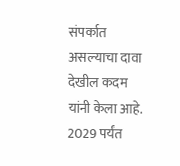संपर्कात असल्याचा दावा देखील कदम यांनी केला आहे. 2029 पर्यंत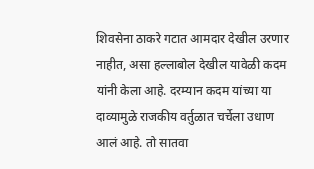शिवसेना ठाकरे गटात आमदार देखील उरणार नाहीत, असा हल्लाबोल देखील यावेळी कदम यांनी केला आहे. दरम्यान कदम यांच्या या दाव्यामुळे राजकीय वर्तुळात चर्चेला उधाण आलं आहे. तो सातवा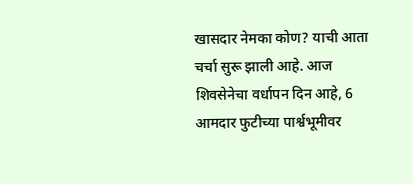खासदार नेमका कोण? याची आता चर्चा सुरू झाली आहे. आज शिवसेनेचा वर्धापन दिन आहे, 6 आमदार फुटीच्या पार्श्वभूमीवर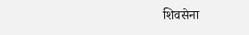शिवसेना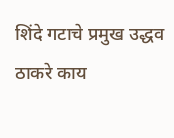शिंदे गटाचे प्रमुख उद्धव ठाकरे काय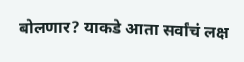बोलणार? याकडे आता सर्वांचं लक्ष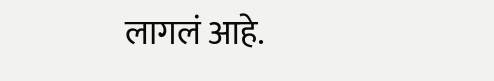लागलं आहे.